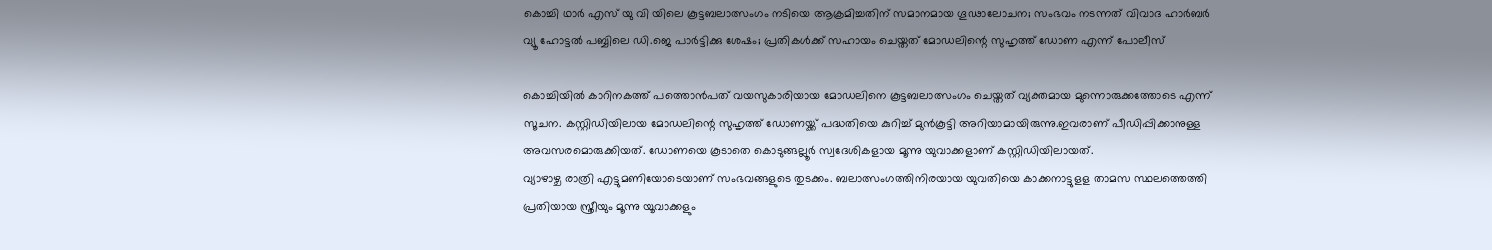കൊച്ചി ഥാർ എസ് യു വി യിലെ കൂട്ടബലാത്സംഗം നടിയെ ആക്രമിച്ചതിന് സമാനമായ ഗൂഢാലോചന; സംഭവം നടന്നത് വിവാദ ഹാർബർ വ്യൂ ഹോട്ടൽ പബ്ബിലെ ഡി.ജെ പാർട്ടിക്കു ശേഷം; പ്രതികൾക്ക് സഹായം ചെയ്തത് മോഡലിന്റെ സുഹൃത്ത് ഡോണ എന്ന് പോലീസ്

കൊച്ചിയിൽ കാറിനകത്ത് പത്തൊൻപത് വയസുകാരിയായ മോഡലിനെ കൂട്ടബലാത്സംഗം ചെയ്തത് വ്യക്തമായ മുന്നൊരുക്കത്തോടെ എന്ന് സൂചന. കസ്റ്റിഡിയിലായ മോഡലിന്റെ സുഹൃത്ത് ഡോണയ്ക്ക് പദ്ധതിയെ കുറിച്ച് മുൻകൂട്ടി അറിയാമായിരുന്നു.ഇവരാണ് പീഡിപ്പിക്കാനുള്ള അവസരമൊരുക്കിയത്. ഡോണയെ കൂടാതെ കൊടുങ്ങല്ലൂർ സ്വദേശികളായ മൂന്നു യുവാക്കളാണ് കസ്റ്റിഡിയിലായത്.
വ്യാഴാഴ്ച രാത്രി എട്ടുമണിയോടെയാണ് സംഭവങ്ങളുടെ തുടക്കം. ബലാത്സംഗത്തിനിരയായ യുവതിയെ കാക്കനാട്ടുളള താമസ സ്ഥലത്തെത്തി പ്രതിയായ സ്ത്രീയും മൂന്നു യൂവാക്കളും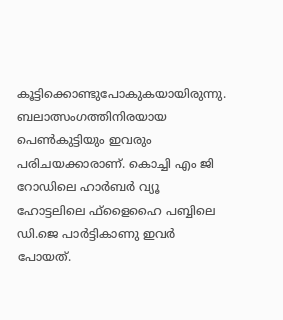കൂട്ടിക്കൊണ്ടുപോകുകയായിരുന്നു. ബലാത്സംഗത്തിനിരയായ പെൺകുട്ടിയും ഇവരും പരിചയക്കാരാണ്. കൊച്ചി എം ജി റോഡിലെ ഹാർബർ വ്യൂ ഹോട്ടലിലെ ഫ്ളൈഹൈ പബ്ബിലെ ഡി.ജെ പാർട്ടികാണു ഇവർ പോയത്.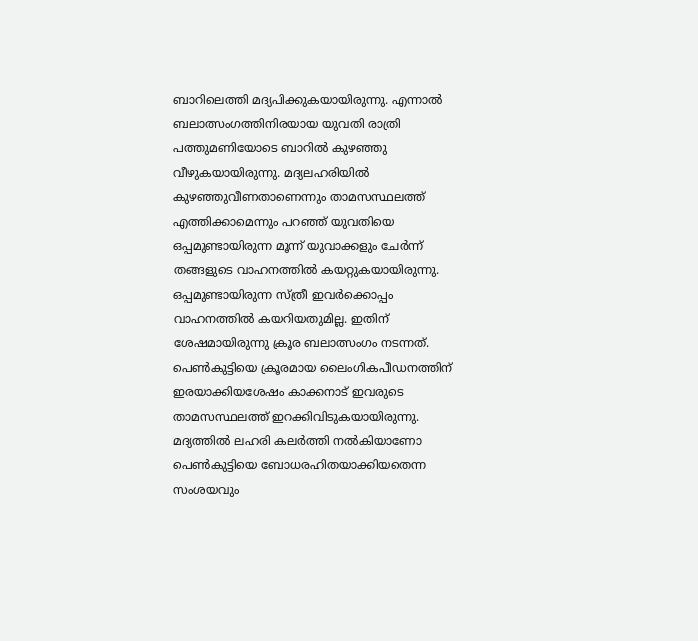ബാറിലെത്തി മദ്യപിക്കുകയായിരുന്നു. എന്നാൽ ബലാത്സംഗത്തിനിരയായ യുവതി രാത്രി പത്തുമണിയോടെ ബാറിൽ കുഴഞ്ഞു വീഴുകയായിരുന്നു. മദ്യലഹരിയിൽ കുഴഞ്ഞുവീണതാണെന്നും താമസസ്ഥലത്ത് എത്തിക്കാമെന്നും പറഞ്ഞ് യുവതിയെ ഒപ്പമുണ്ടായിരുന്ന മൂന്ന് യുവാക്കളും ചേർന്ന് തങ്ങളുടെ വാഹനത്തിൽ കയറ്റുകയായിരുന്നു. ഒപ്പമുണ്ടായിരുന്ന സ്ത്രീ ഇവർക്കൊപ്പം വാഹനത്തിൽ കയറിയതുമില്ല. ഇതിന് ശേഷമായിരുന്നു ക്രൂര ബലാത്സംഗം നടന്നത്. പെൺകുട്ടിയെ ക്രൂരമായ ലൈംഗികപീഡനത്തിന് ഇരയാക്കിയശേഷം കാക്കനാട് ഇവരുടെ താമസസ്ഥലത്ത് ഇറക്കിവിടുകയായിരുന്നു. മദ്യത്തിൽ ലഹരി കലർത്തി നൽകിയാണോ പെൺകുട്ടിയെ ബോധരഹിതയാക്കിയതെന്ന സംശയവും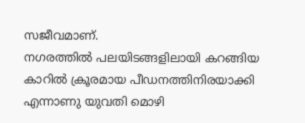സജീവമാണ്.
നഗരത്തിൽ പലയിടങ്ങളിലായി കറങ്ങിയ കാറിൽ ക്രൂരമായ പീഡനത്തിനിരയാക്കി എന്നാണു യുവതി മൊഴി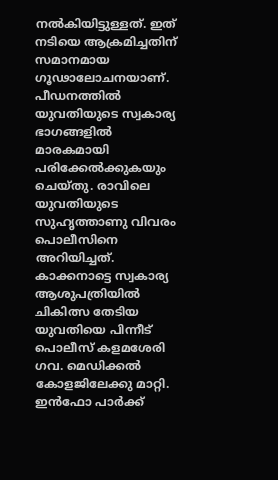നൽകിയിട്ടുള്ളത്. ഇത് നടിയെ ആക്രമിച്ചതിന് സമാനമായ ഗൂഢാലോചനയാണ്. പീഡനത്തിൽ യുവതിയുടെ സ്വകാര്യ ഭാഗങ്ങളിൽ മാരകമായി പരിക്കേൽക്കുകയും ചെയ്തു. രാവിലെ യുവതിയുടെ സുഹൃത്താണു വിവരം പൊലീസിനെ അറിയിച്ചത്. കാക്കനാട്ടെ സ്വകാര്യ ആശുപത്രിയിൽ ചികിത്സ തേടിയ യുവതിയെ പിന്നീട് പൊലീസ് കളമശേരി ഗവ. മെഡിക്കൽ കോളജിലേക്കു മാറ്റി.
ഇൻഫോ പാർക്ക്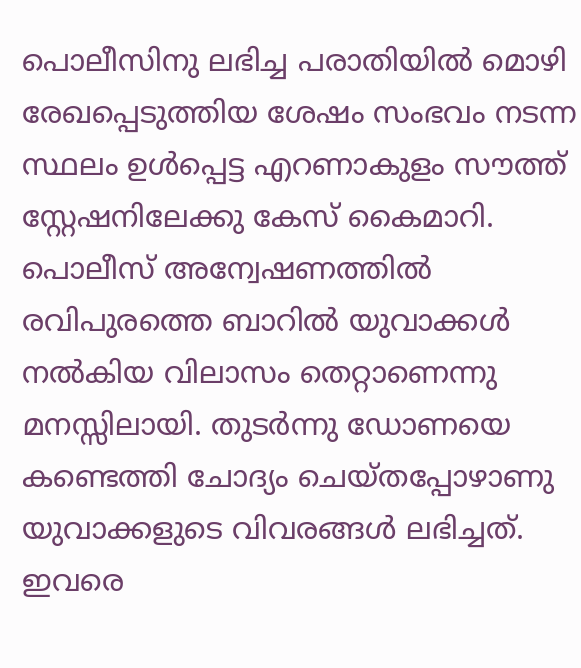പൊലീസിനു ലഭിച്ച പരാതിയിൽ മൊഴി രേഖപ്പെടുത്തിയ ശേഷം സംഭവം നടന്ന സ്ഥലം ഉൾപ്പെട്ട എറണാകുളം സൗത്ത് സ്റ്റേഷനിലേക്കു കേസ് കൈമാറി. പൊലീസ് അന്വേഷണത്തിൽ രവിപുരത്തെ ബാറിൽ യുവാക്കൾ നൽകിയ വിലാസം തെറ്റാണെന്നു മനസ്സിലായി. തുടർന്നു ഡോണയെ കണ്ടെത്തി ചോദ്യം ചെയ്തപ്പോഴാണു യുവാക്കളുടെ വിവരങ്ങൾ ലഭിച്ചത്. ഇവരെ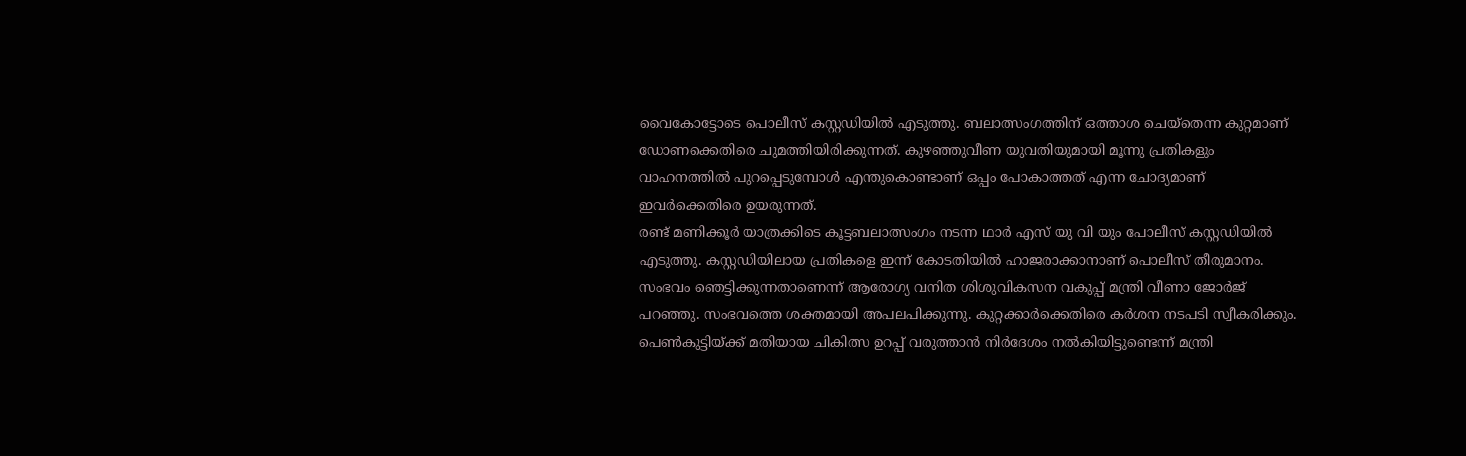വൈകോട്ടോടെ പൊലീസ് കസ്റ്റഡിയിൽ എടുത്തു. ബലാത്സംഗത്തിന് ഒത്താശ ചെയ്തെന്ന കുറ്റമാണ് ഡോണക്കെതിരെ ചുമത്തിയിരിക്കുന്നത്. കുഴഞ്ഞുവീണ യുവതിയുമായി മൂന്നു പ്രതികളും വാഹനത്തിൽ പുറപ്പെടുമ്പോൾ എന്തുകൊണ്ടാണ് ഒപ്പം പോകാത്തത് എന്ന ചോദ്യമാണ് ഇവർക്കെതിരെ ഉയരുന്നത്.
രണ്ട് മണിക്കൂർ യാത്രക്കിടെ കൂട്ടബലാത്സംഗം നടന്ന ഥാർ എസ് യു വി യും പോലീസ് കസ്റ്റഡിയിൽ എടുത്തു. കസ്റ്റഡിയിലായ പ്രതികളെ ഇന്ന് കോടതിയിൽ ഹാജരാക്കാനാണ് പൊലീസ് തീരുമാനം. സംഭവം ഞെട്ടിക്കുന്നതാണെന്ന് ആരോഗ്യ വനിത ശിശുവികസന വകുപ്പ് മന്ത്രി വീണാ ജോർജ് പറഞ്ഞു. സംഭവത്തെ ശക്തമായി അപലപിക്കുന്നു. കുറ്റക്കാർക്കെതിരെ കർശന നടപടി സ്വീകരിക്കും. പെൺകുട്ടിയ്ക്ക് മതിയായ ചികിത്സ ഉറപ്പ് വരുത്താൻ നിർദേശം നൽകിയിട്ടുണ്ടെന്ന് മന്ത്രി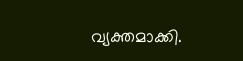വ്യക്തമാക്കി.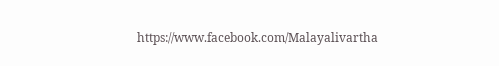https://www.facebook.com/Malayalivartha